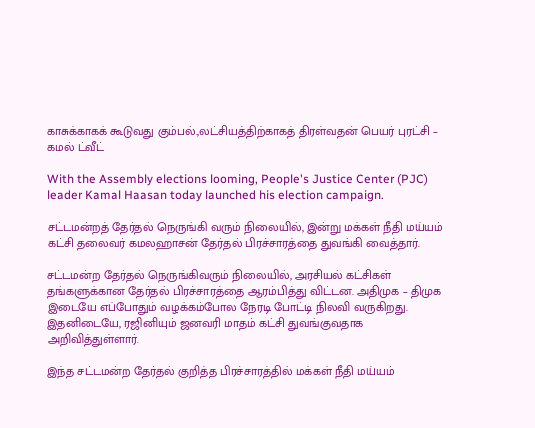காசுக்காகக் கூடுவது கும்பல்.,லட்சியத்திற்காகத் திரள்வதன் பெயர் புரட்சி – கமல் ட்வீட்

With the Assembly elections looming, People's Justice Center (PJC) leader Kamal Haasan today launched his election campaign.

சட்டமன்றத் தேர்தல் நெருங்கி வரும் நிலையில், இன்று மக்கள் நீதி மய்யம் கட்சி தலைவர் கமலஹாசன் தேர்தல் பிரச்சாரத்தை துவங்கி வைத்தார்.

சட்டமன்ற தேர்தல் நெருங்கிவரும் நிலையில், அரசியல் கட்சிகள் தங்களுக்கான தேர்தல் பிரச்சாரத்தை ஆரம்பித்து விட்டன. அதிமுக – திமுக இடையே எப்போதும் வழக்கம்போல நேரடி போட்டி நிலவி வருகிறது. இதனிடையே, ரஜினியும் ஜனவரி மாதம் கட்சி துவங்குவதாக அறிவித்துள்ளார்.

இந்த சட்டமன்ற தேர்தல் குறித்த பிரச்சாரத்தில் மக்கள் நீதி மய்யம்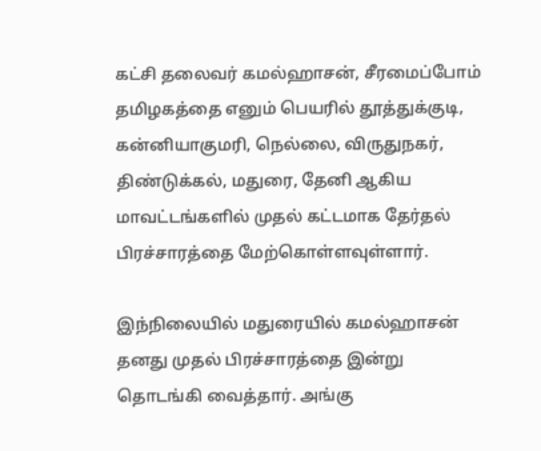கட்சி தலைவர் கமல்ஹாசன், சீரமைப்போம் தமிழகத்தை எனும் பெயரில் தூத்துக்குடி, கன்னியாகுமரி, நெல்லை, விருதுநகர், திண்டுக்கல், மதுரை, தேனி ஆகிய மாவட்டங்களில் முதல் கட்டமாக தேர்தல் பிரச்சாரத்தை மேற்கொள்ளவுள்ளார்.

இந்நிலையில் மதுரையில் கமல்ஹாசன் தனது முதல் பிரச்சாரத்தை இன்று தொடங்கி வைத்தார். அங்கு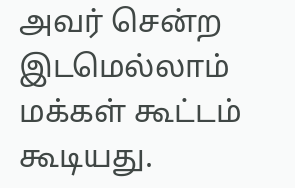அவர் சென்ற இடமெல்லாம் மக்கள் கூட்டம் கூடியது.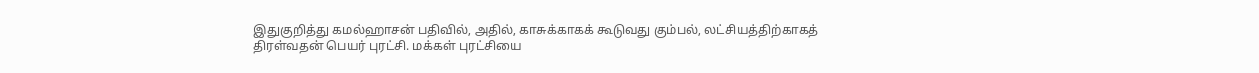இதுகுறித்து கமல்ஹாசன் பதிவில், அதில், காசுக்காகக் கூடுவது கும்பல், லட்சியத்திற்காகத் திரள்வதன் பெயர் புரட்சி. மக்கள் புரட்சியை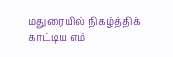மதுரையில் நிகழ்த்திக் காட்டிய எம்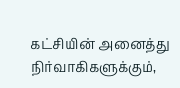கட்சியின் அனைத்து நிர்வாகிகளுக்கும்,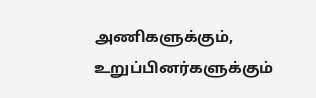அணிகளுக்கும், உறுப்பினர்களுக்கும்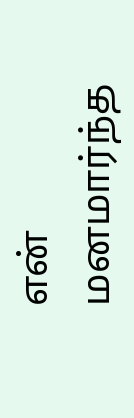என் மனமார்ந்த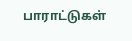பாராட்டுகள்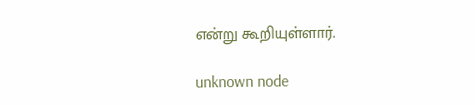என்று கூறியுள்ளார்.

unknown node